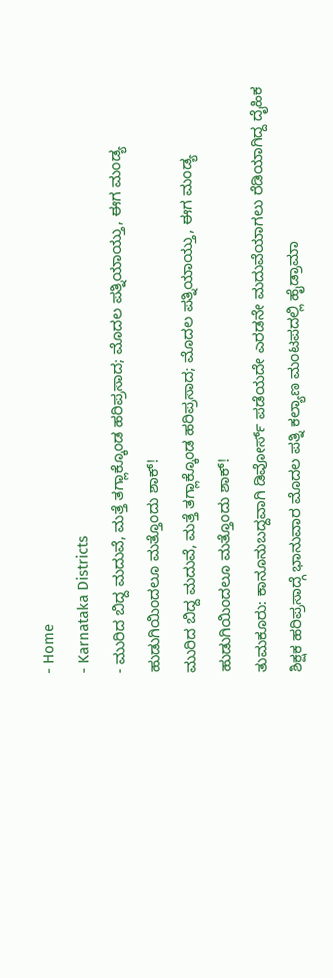- Home
- Karnataka Districts
- ಮುರಿದ ಬಿದ್ದ ಮದುವೆ, ಮತ್ತೆ ತಗ್ಲಾಕ್ಕೊಂಡ ಹರಿಪ್ರಸಾದ; ಮೊದಲ ಪತ್ನಿಯಾಯ್ತು, ಈಗ ಮಂಡ್ಯ ಹುಡುಗಿಯಿಂದಲೂ ಮತ್ತೊಂದು ಶಾಕ್!
ಮುರಿದ ಬಿದ್ದ ಮದುವೆ, ಮತ್ತೆ ತಗ್ಲಾಕ್ಕೊಂಡ ಹರಿಪ್ರಸಾದ; ಮೊದಲ ಪತ್ನಿಯಾಯ್ತು, ಈಗ ಮಂಡ್ಯ ಹುಡುಗಿಯಿಂದಲೂ ಮತ್ತೊಂದು ಶಾಕ್!
ತುಮಕೂರು: ಕಾನೂನುಬದ್ದವಾಗಿ ಡಿವೋರ್ಸ್ ಪಡೆಯದೇ ಎರಡನೇ ಮದುವೆಯಾಗಲು ರೆಡಿಯಾಗಿದ್ದ ದೈಹಿಕ ಶಿಕ್ಷಕ ಹರಿಪ್ರಸಾದ್ಗೆ ಭಾನುವಾರ ಮೊದಲ ಪತ್ನಿ ಕಲ್ಯಾಣ ಮಂಟಪದಲ್ಲಿ ಹೈಡ್ರಾಮಾ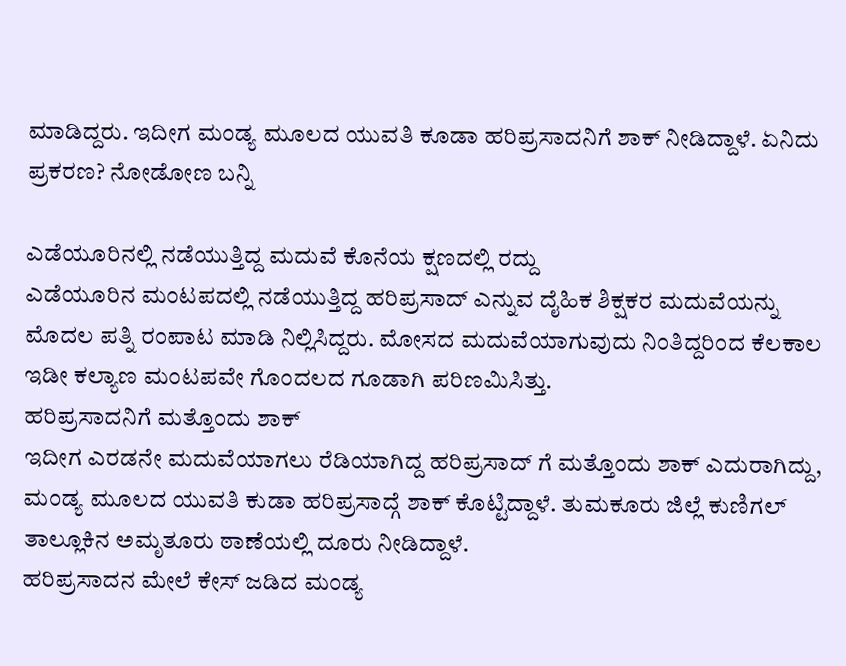ಮಾಡಿದ್ದರು. ಇದೀಗ ಮಂಡ್ಯ ಮೂಲದ ಯುವತಿ ಕೂಡಾ ಹರಿಪ್ರಸಾದನಿಗೆ ಶಾಕ್ ನೀಡಿದ್ದಾಳೆ. ಏನಿದು ಪ್ರಕರಣ? ನೋಡೋಣ ಬನ್ನಿ

ಎಡೆಯೂರಿನಲ್ಲಿ ನಡೆಯುತ್ತಿದ್ದ ಮದುವೆ ಕೊನೆಯ ಕ್ಷಣದಲ್ಲಿ ರದ್ದು
ಎಡೆಯೂರಿನ ಮಂಟಪದಲ್ಲಿ ನಡೆಯುತ್ತಿದ್ದ ಹರಿಪ್ರಸಾದ್ ಎನ್ನುವ ದೈಹಿಕ ಶಿಕ್ಷಕರ ಮದುವೆಯನ್ನು ಮೊದಲ ಪತ್ನಿ ರಂಪಾಟ ಮಾಡಿ ನಿಲ್ಲಿಸಿದ್ದರು. ಮೋಸದ ಮದುವೆಯಾಗುವುದು ನಿಂತಿದ್ದರಿಂದ ಕೆಲಕಾಲ ಇಡೀ ಕಲ್ಯಾಣ ಮಂಟಪವೇ ಗೊಂದಲದ ಗೂಡಾಗಿ ಪರಿಣಮಿಸಿತ್ತು.
ಹರಿಪ್ರಸಾದನಿಗೆ ಮತ್ತೊಂದು ಶಾಕ್
ಇದೀಗ ಎರಡನೇ ಮದುವೆಯಾಗಲು ರೆಡಿಯಾಗಿದ್ದ ಹರಿಪ್ರಸಾದ್ ಗೆ ಮತ್ತೊಂದು ಶಾಕ್ ಎದುರಾಗಿದ್ದು, ಮಂಡ್ಯ ಮೂಲದ ಯುವತಿ ಕುಡಾ ಹರಿಪ್ರಸಾದ್ಗೆ ಶಾಕ್ ಕೊಟ್ಟಿದ್ದಾಳೆ. ತುಮಕೂರು ಜಿಲ್ಲೆ ಕುಣಿಗಲ್ ತಾಲ್ಲೂಕಿನ ಅಮೃತೂರು ಠಾಣೆಯಲ್ಲಿ ದೂರು ನೀಡಿದ್ದಾಳೆ.
ಹರಿಪ್ರಸಾದನ ಮೇಲೆ ಕೇಸ್ ಜಡಿದ ಮಂಡ್ಯ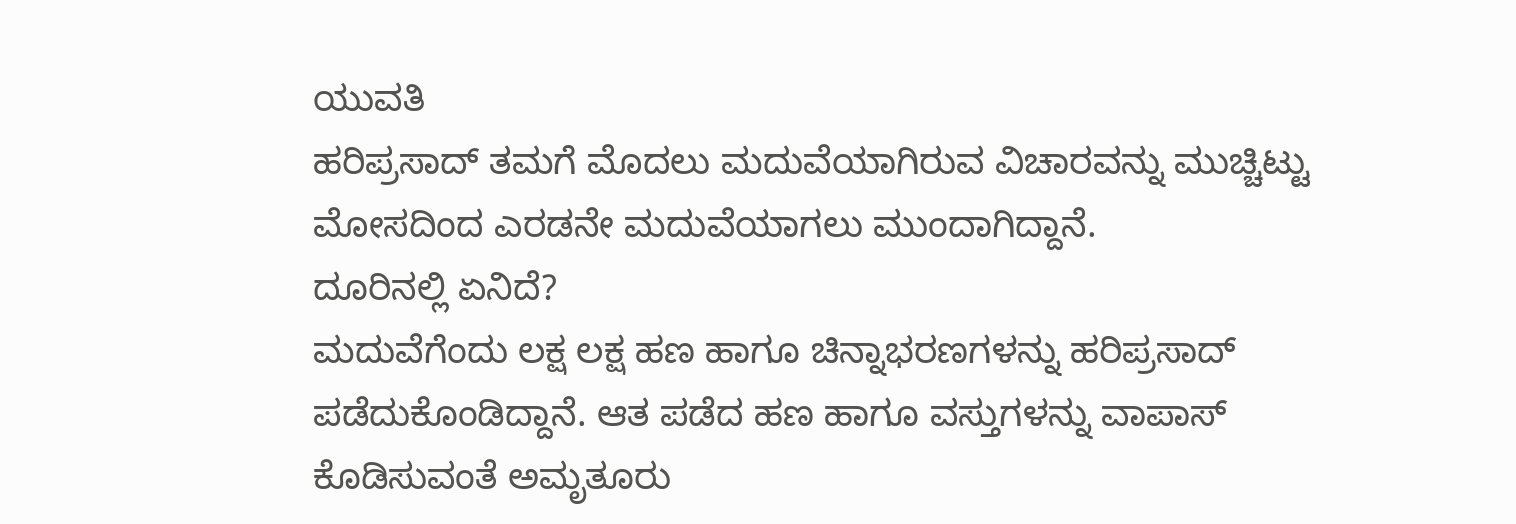ಯುವತಿ
ಹರಿಪ್ರಸಾದ್ ತಮಗೆ ಮೊದಲು ಮದುವೆಯಾಗಿರುವ ವಿಚಾರವನ್ನು ಮುಚ್ಚಿಟ್ಟು ಮೋಸದಿಂದ ಎರಡನೇ ಮದುವೆಯಾಗಲು ಮುಂದಾಗಿದ್ದಾನೆ.
ದೂರಿನಲ್ಲಿ ಏನಿದೆ?
ಮದುವೆಗೆಂದು ಲಕ್ಷ ಲಕ್ಷ ಹಣ ಹಾಗೂ ಚಿನ್ನಾಭರಣಗಳನ್ನು ಹರಿಪ್ರಸಾದ್ ಪಡೆದುಕೊಂಡಿದ್ದಾನೆ. ಆತ ಪಡೆದ ಹಣ ಹಾಗೂ ವಸ್ತುಗಳನ್ನು ವಾಪಾಸ್ ಕೊಡಿಸುವಂತೆ ಅಮೃತೂರು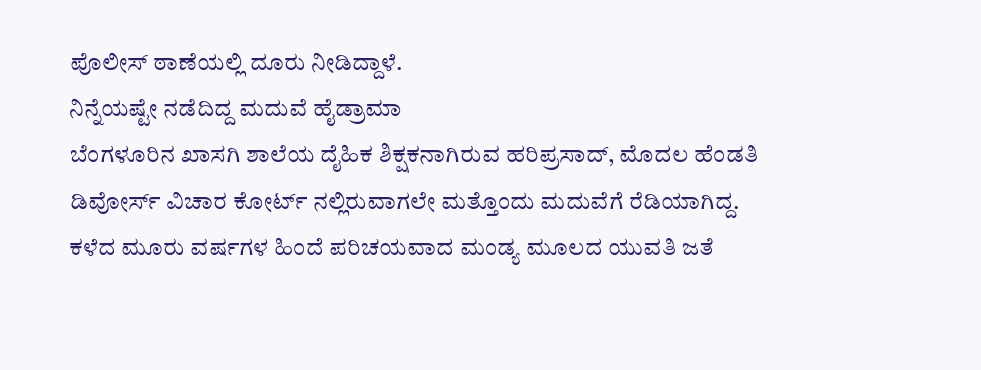ಪೊಲೀಸ್ ಠಾಣೆಯಲ್ಲಿ ದೂರು ನೀಡಿದ್ದಾಳೆ.
ನಿನ್ನೆಯಷ್ಟೇ ನಡೆದಿದ್ದ ಮದುವೆ ಹೈಡ್ರಾಮಾ
ಬೆಂಗಳೂರಿನ ಖಾಸಗಿ ಶಾಲೆಯ ದೈಹಿಕ ಶಿಕ್ಷಕನಾಗಿರುವ ಹರಿಪ್ರಸಾದ್, ಮೊದಲ ಹೆಂಡತಿ ಡಿವೋರ್ಸ್ ವಿಚಾರ ಕೋರ್ಟ್ ನಲ್ಲಿರುವಾಗಲೇ ಮತ್ತೊಂದು ಮದುವೆಗೆ ರೆಡಿಯಾಗಿದ್ದ. ಕಳೆದ ಮೂರು ವರ್ಷಗಳ ಹಿಂದೆ ಪರಿಚಯವಾದ ಮಂಡ್ಯ ಮೂಲದ ಯುವತಿ ಜತೆ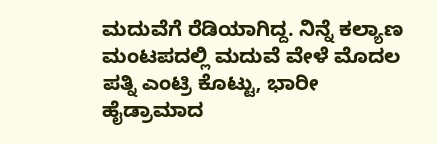ಮದುವೆಗೆ ರೆಡಿಯಾಗಿದ್ದ. ನಿನ್ನೆ ಕಲ್ಯಾಣ ಮಂಟಪದಲ್ಲಿ ಮದುವೆ ವೇಳೆ ಮೊದಲ ಪತ್ನಿ ಎಂಟ್ರಿ ಕೊಟ್ಟು, ಭಾರೀ ಹೈಡ್ರಾಮಾದ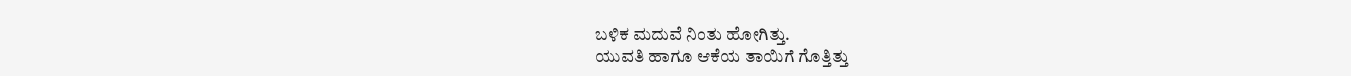ಬಳಿಕ ಮದುವೆ ನಿಂತು ಹೋಗಿತ್ತು.
ಯುವತಿ ಹಾಗೂ ಆಕೆಯ ತಾಯಿಗೆ ಗೊತ್ತಿತ್ತು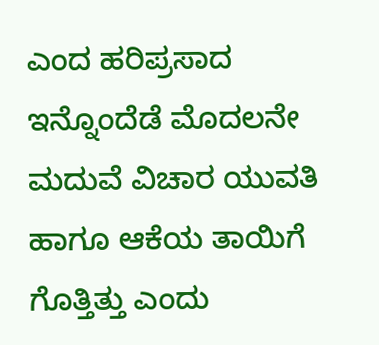ಎಂದ ಹರಿಪ್ರಸಾದ
ಇನ್ನೊಂದೆಡೆ ಮೊದಲನೇ ಮದುವೆ ವಿಚಾರ ಯುವತಿ ಹಾಗೂ ಆಕೆಯ ತಾಯಿಗೆ ಗೊತ್ತಿತ್ತು ಎಂದು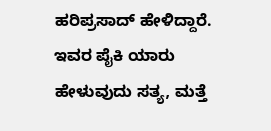ಹರಿಪ್ರಸಾದ್ ಹೇಳಿದ್ದಾರೆ. ಇವರ ಪೈಕಿ ಯಾರು ಹೇಳುವುದು ಸತ್ಯ, ಮತ್ತೆ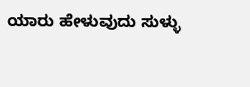ಯಾರು ಹೇಳುವುದು ಸುಳ್ಳು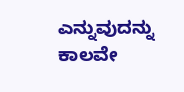ಎನ್ನುವುದನ್ನು ಕಾಲವೇ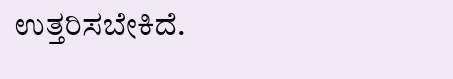ಉತ್ತರಿಸಬೇಕಿದೆ.